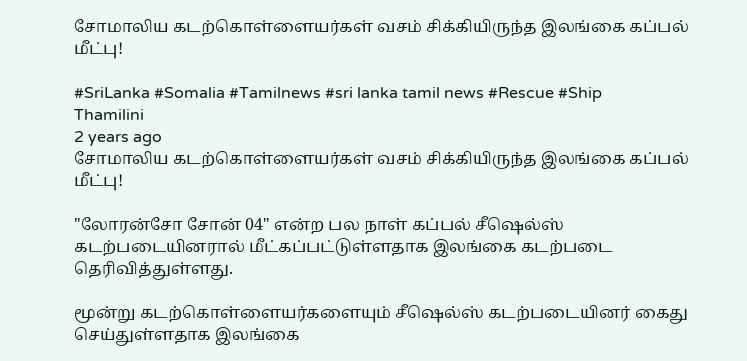சோமாலிய கடற்கொள்ளையர்கள் வசம் சிக்கியிருந்த இலங்கை கப்பல் மீட்பு!

#SriLanka #Somalia #Tamilnews #sri lanka tamil news #Rescue #Ship
Thamilini
2 years ago
சோமாலிய கடற்கொள்ளையர்கள் வசம் சிக்கியிருந்த இலங்கை கப்பல் மீட்பு!

"லோரன்சோ சோன் 04" என்ற பல நாள் கப்பல் சீஷெல்ஸ் கடற்படையினரால் மீட்கப்பட்டுள்ளதாக இலங்கை கடற்படை தெரிவித்துள்ளது.

மூன்று கடற்கொள்ளையர்களையும் சீஷெல்ஸ் கடற்படையினர் கைது செய்துள்ளதாக இலங்கை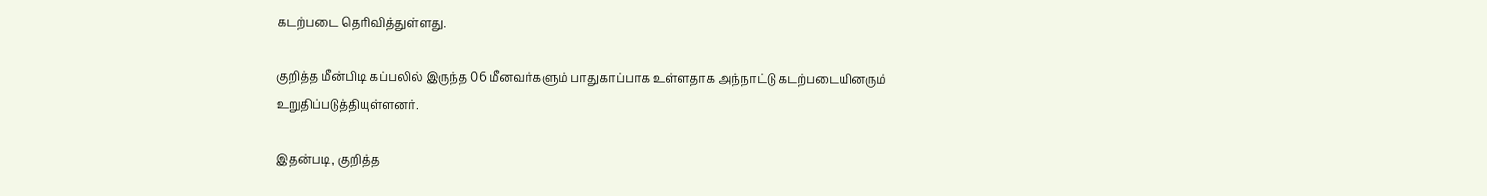கடற்படை தெரிவித்துள்ளது.

குறித்த மீன்பிடி கப்பலில் இருந்த 06 மீனவர்களும் பாதுகாப்பாக உள்ளதாக அந்நாட்டு கடற்படையினரும் உறுதிப்படுத்தியுள்ளனர்.

இதன்படி, குறித்த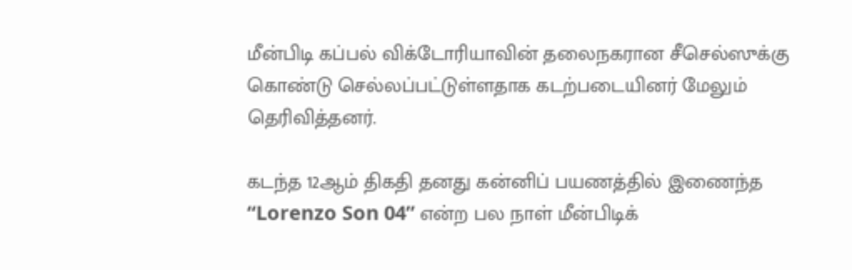மீன்பிடி கப்பல் விக்டோரியாவின் தலைநகரான சீசெல்ஸுக்கு கொண்டு செல்லப்பட்டுள்ளதாக கடற்படையினர் மேலும் தெரிவித்தனர்.

கடந்த 12ஆம் திகதி தனது கன்னிப் பயணத்தில் இணைந்த “Lorenzo Son 04” என்ற பல நாள் மீன்பிடிக்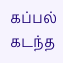கப்பல் கடந்த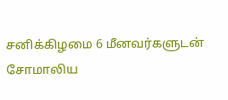சனிக்கிழமை 6 மீனவர்களுடன் சோமாலிய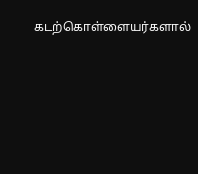கடற்கொள்ளையர்களால்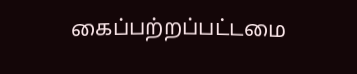கைப்பற்றப்பட்டமை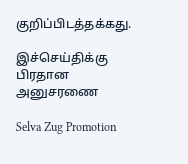குறிப்பிடத்தக்கது.

இச்செய்திக்கு பிரதான அனுசரணை

Selva Zug Promotion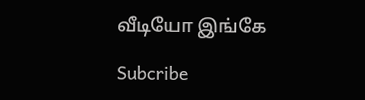வீடியோ இங்கே

Subcribe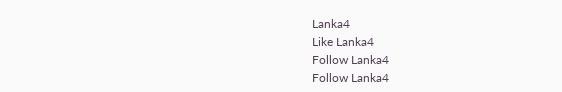Lanka4
Like Lanka4
Follow Lanka4
Follow Lanka4